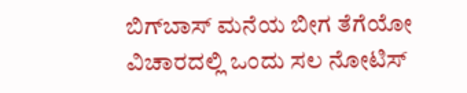ಬಿಗ್‌ಬಾಸ್‌ ಮನೆಯ ಬೀಗ ತೆಗೆಯೋ ವಿಚಾರದಲ್ಲಿ ಒಂದು ಸಲ ನೋಟಿಸ್‌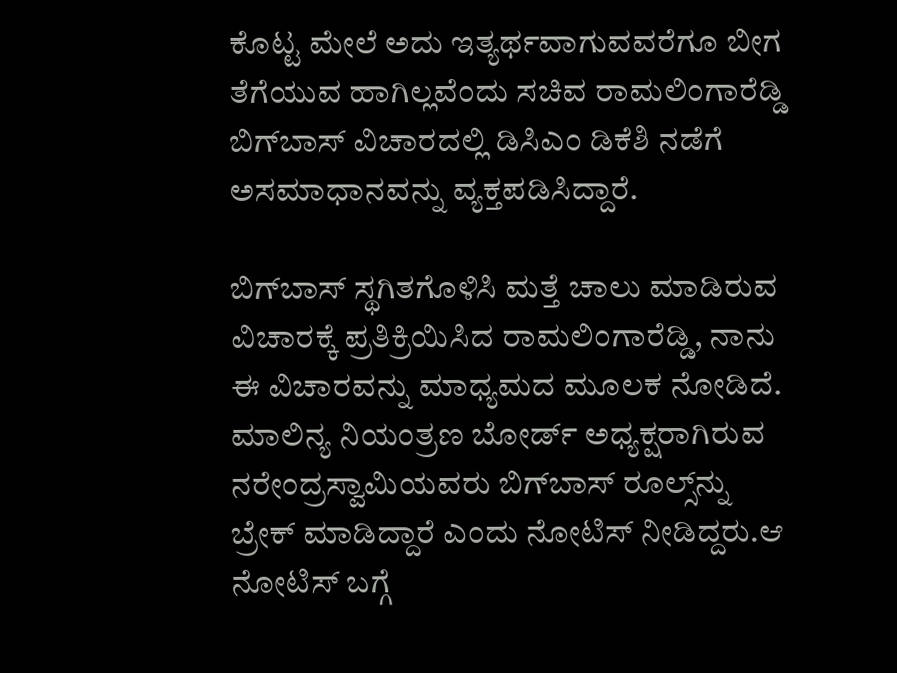ಕೊಟ್ಟ ಮೇಲೆ ಅದು ಇತ್ಯರ್ಥವಾಗುವವರೆಗೂ ಬೀಗ ತೆಗೆಯುವ ಹಾಗಿಲ್ಲವೆಂದು ಸಚಿವ ರಾಮಲಿಂಗಾರೆಡ್ಡಿ ಬಿಗ್‌ಬಾಸ್‌ ವಿಚಾರದಲ್ಲಿ ಡಿಸಿಎಂ ಡಿಕೆಶಿ ನಡೆಗೆ ಅಸಮಾಧಾನವನ್ನು ವ್ಯಕ್ತಪಡಿಸಿದ್ದಾರೆ.

ಬಿಗ್‌ಬಾಸ್‌ ಸ್ಥಗಿತಗೊಳಿಸಿ ಮತ್ತೆ ಚಾಲು ಮಾಡಿರುವ ವಿಚಾರಕ್ಕೆ ಪ್ರತಿಕ್ರಿಯಿಸಿದ ರಾಮಲಿಂಗಾರೆಡ್ಡಿ, ನಾನು ಈ ವಿಚಾರವನ್ನು ಮಾಧ್ಯಮದ ಮೂಲಕ ನೋಡಿದೆ. ಮಾಲಿನ್ಯ ನಿಯಂತ್ರಣ ಬೋರ್ಡ್‌ ಅಧ್ಯಕ್ಷರಾಗಿರುವ ನರೇಂದ್ರಸ್ವಾಮಿಯವರು ಬಿಗ್‌ಬಾಸ್‌ ರೂಲ್ಸ್‌ನ್ನು ಬ್ರೇಕ್‌ ಮಾಡಿದ್ದಾರೆ ಎಂದು ನೋಟಿಸ್‌ ನೀಡಿದ್ದರು.ಆ ನೋಟಿಸ್‌ ಬಗ್ಗೆ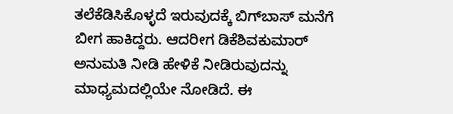ತಲೆಕೆಡಿಸಿಕೊಳ್ಳದೆ ಇರುವುದಕ್ಕೆ ಬಿಗ್‌ಬಾಸ್‌ ಮನೆಗೆ ಬೀಗ ಹಾಕಿದ್ದರು. ಆದರೀಗ ಡಿಕೆಶಿವಕುಮಾರ್‌ ಅನುಮತಿ ನೀಡಿ ಹೇಳಿಕೆ ನೀಡಿರುವುದನ್ನು ಮಾಧ್ಯಮದಲ್ಲಿಯೇ ನೋಡಿದೆ. ಈ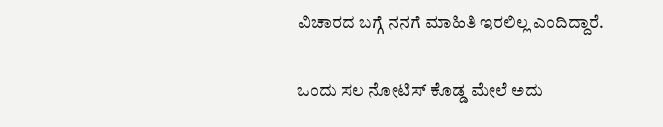ವಿಚಾರದ ಬಗ್ಗೆ ನನಗೆ ಮಾಹಿತಿ ಇರಲಿಲ್ಲ ಎಂದಿದ್ದಾರೆ.

ಒಂದು ಸಲ ನೋಟಿಸ್‌ ಕೊಡ್ಡ ಮೇಲೆ ಅದು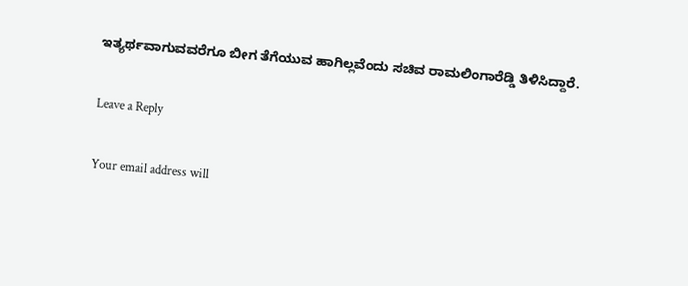ಇತ್ಯರ್ಥವಾಗುವವರೆಗೂ ಬೀಗ ತೆಗೆಯುವ ಹಾಗಿಲ್ಲವೆಂದು ಸಚಿವ ರಾಮಲಿಂಗಾರೆಡ್ಡಿ ತಿಳಿಸಿದ್ದಾರೆ.

Leave a Reply

Your email address will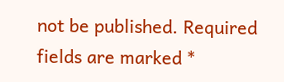not be published. Required fields are marked *